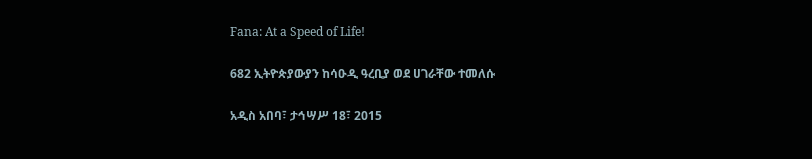Fana: At a Speed of Life!

682 ኢትዮጵያውያን ከሳዑዲ ዓረቢያ ወደ ሀገራቸው ተመለሱ

አዲስ አበባ፣ ታኅሣሥ 18፣ 2015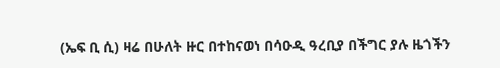(ኤፍ ቢ ሲ) ዛሬ በሁለት ዙር በተከናወነ በሳዑዲ ዓረቢያ በችግር ያሉ ዜጎችን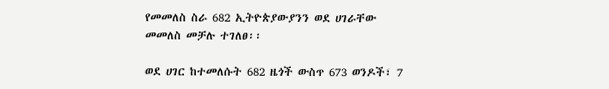የመመለስ ስራ 682 ኢትዮጵያውያንን ወደ ሀገራቸው መመለስ መቻሉ ተገለፀ፡፡

ወደ ሀገር ከተመለሱት 682 ዜጎች ውስጥ 673 ወንዶች፣ 7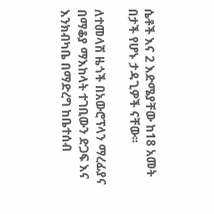ሴቶች እና 2 እድሜያቸው ከ18 አመት በታች የሆኑ ታዳጊዎች ናቸው፡፡

ለተመላሽ ዜጎች በአውሮፕላን ማረፊያና በማቆያ ማእከላት ተገቢውን ድጋፍ እና እንክብካቤ በማድረግ ከቤተሰብ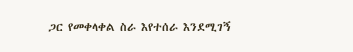ጋር የመቀላቀል ስራ እየተሰራ እንደሚገኝ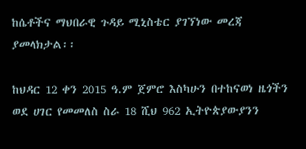ከሴቶችና ማህበራዊ ጉዳይ ሚኒስቴር ያገኘነው መረጃ ያመላክታል፡፡

ከህዳር 12 ቀን 2015 ዓ.ም ጀምሮ እስካሁን በተከናወነ ዜጎችን ወደ ሀገር የመመለስ ስራ 18 ሺህ 962 ኢትዮጵያውያንን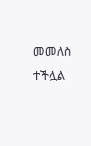መመለስ ተችሏል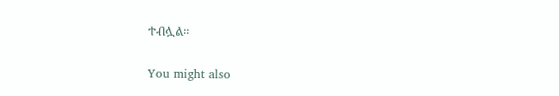ተብሏል፡፡

You might also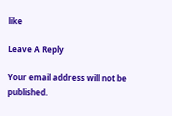like

Leave A Reply

Your email address will not be published.